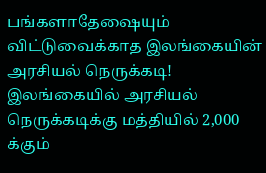பங்களாதேஷையும் விட்டுவைக்காத இலங்கையின் அரசியல் நெருக்கடி!
இலங்கையில் அரசியல் நெருக்கடிக்கு மத்தியில் 2,000 க்கும்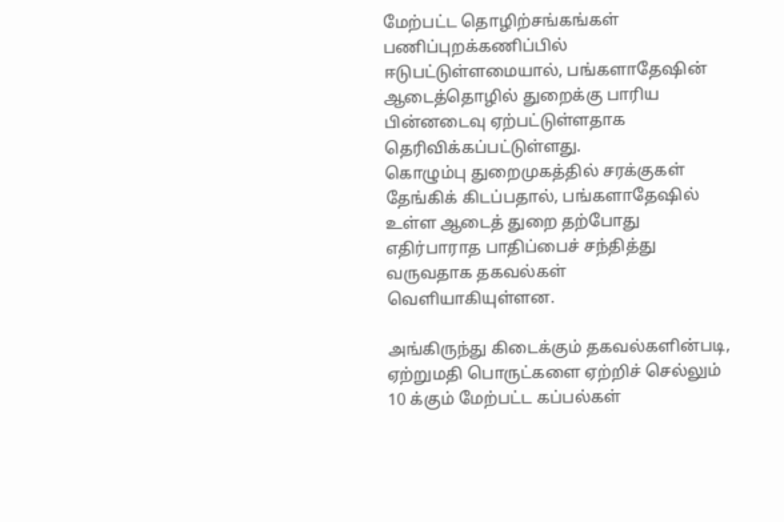மேற்பட்ட தொழிற்சங்கங்கள் பணிப்புறக்கணிப்பில் ஈடுபட்டுள்ளமையால், பங்களாதேஷின் ஆடைத்தொழில் துறைக்கு பாரிய பின்னடைவு ஏற்பட்டுள்ளதாக தெரிவிக்கப்பட்டுள்ளது.
கொழும்பு துறைமுகத்தில் சரக்குகள் தேங்கிக் கிடப்பதால், பங்களாதேஷில் உள்ள ஆடைத் துறை தற்போது எதிர்பாராத பாதிப்பைச் சந்தித்து வருவதாக தகவல்கள் வெளியாகியுள்ளன.

அங்கிருந்து கிடைக்கும் தகவல்களின்படி, ஏற்றுமதி பொருட்களை ஏற்றிச் செல்லும் 10 க்கும் மேற்பட்ட கப்பல்கள்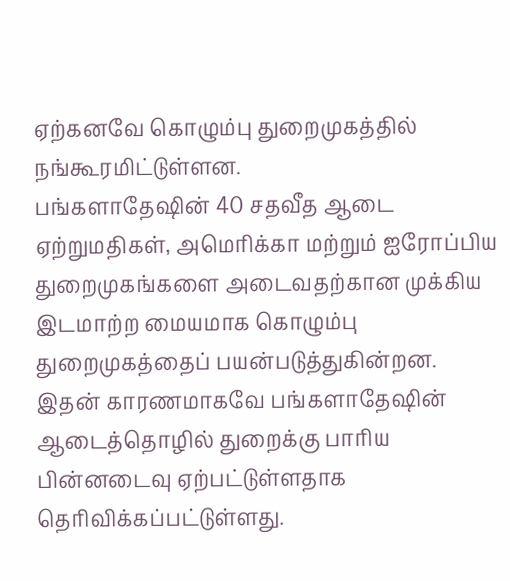ஏற்கனவே கொழும்பு துறைமுகத்தில் நங்கூரமிட்டுள்ளன.
பங்களாதேஷின் 40 சதவீத ஆடை ஏற்றுமதிகள், அமெரிக்கா மற்றும் ஐரோப்பிய துறைமுகங்களை அடைவதற்கான முக்கிய இடமாற்ற மையமாக கொழும்பு துறைமுகத்தைப் பயன்படுத்துகின்றன.
இதன் காரணமாகவே பங்களாதேஷின் ஆடைத்தொழில் துறைக்கு பாரிய பின்னடைவு ஏற்பட்டுள்ளதாக தெரிவிக்கப்பட்டுள்ளது.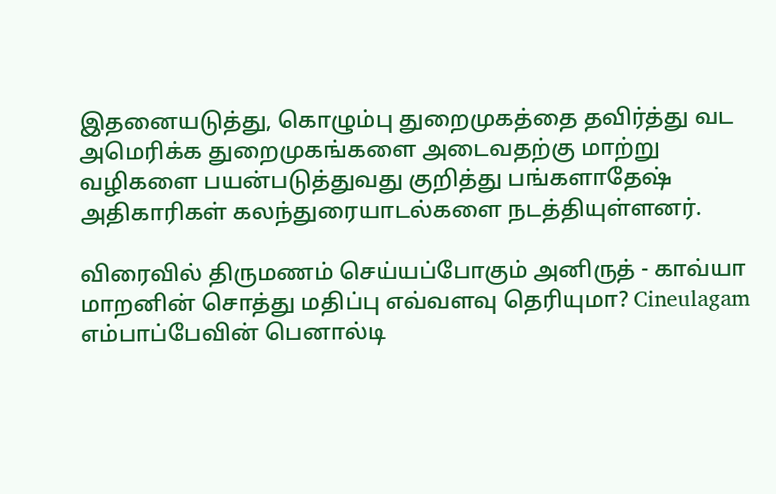இதனையடுத்து, கொழும்பு துறைமுகத்தை தவிர்த்து வட அமெரிக்க துறைமுகங்களை அடைவதற்கு மாற்று வழிகளை பயன்படுத்துவது குறித்து பங்களாதேஷ் அதிகாரிகள் கலந்துரையாடல்களை நடத்தியுள்ளனர்.

விரைவில் திருமணம் செய்யப்போகும் அனிருத் - காவ்யா மாறனின் சொத்து மதிப்பு எவ்வளவு தெரியுமா? Cineulagam
எம்பாப்பேவின் பெனால்டி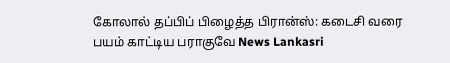கோலால் தப்பிப் பிழைத்த பிரான்ஸ்: கடைசி வரை பயம் காட்டிய பராகுவே News Lankasri